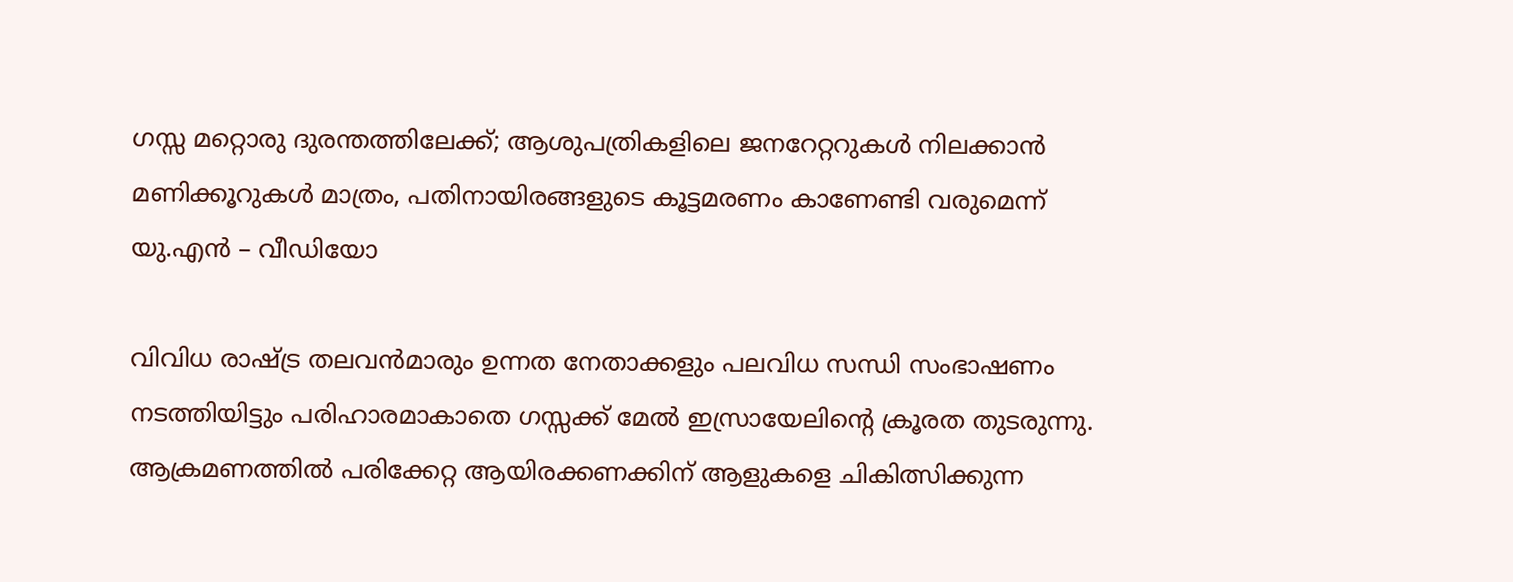ഗസ്സ മറ്റൊരു ദുരന്തത്തിലേക്ക്; ആശുപത്രികളിലെ ജനറേറ്ററുകൾ നിലക്കാൻ മണിക്കൂറുകൾ മാത്രം, പതിനായിരങ്ങളുടെ കൂട്ടമരണം കാണേണ്ടി വരുമെന്ന് യു.എൻ – വീഡിയോ

വിവിധ രാഷ്ട്ര തലവൻമാരും ഉന്നത നേതാക്കളും പലവിധ സന്ധി സംഭാഷണം നടത്തിയിട്ടും പരിഹാരമാകാതെ ഗസ്സക്ക് മേൽ ഇസ്രായേലിൻ്റെ ക്രൂരത തുടരുന്നു. ആക്രമണത്തിൽ പരിക്കേറ്റ ആയിരക്കണക്കിന് ആളുകളെ ചികിത്സിക്കുന്ന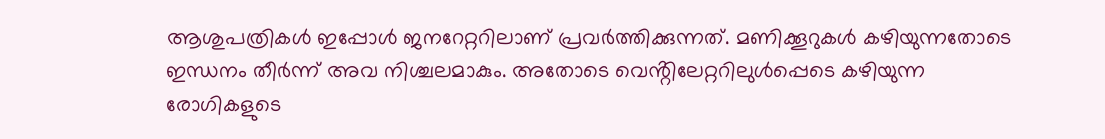ആശുപത്രികൾ ഇപ്പോൾ ജനറേറ്ററിലാണ് പ്രവർത്തിക്കുന്നത്. മണിക്കൂറുകൾ കഴിയുന്നതോടെ ഇന്ധനം തീർന്ന് അവ നിശ്ചലമാകും. അതോടെ വെൻ്റിലേറ്ററിലുൾപ്പെടെ കഴിയുന്ന രോഗികളുടെ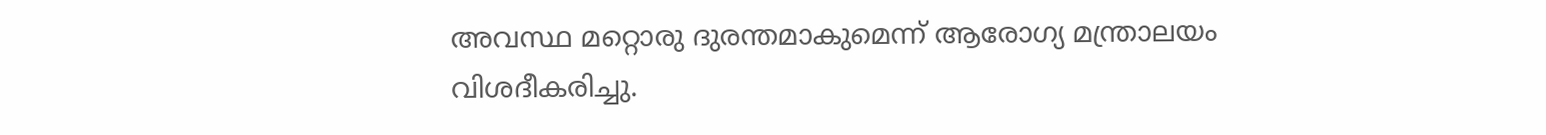അവസ്ഥ മറ്റൊരു ദുരന്തമാകുമെന്ന് ആരോഗ്യ മന്ത്രാലയം വിശദീകരിച്ചു.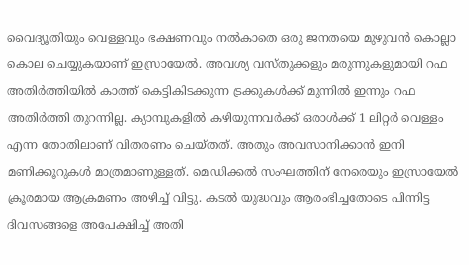വൈദ്യൂതിയും വെള്ളവും ഭക്ഷണവും നൽകാതെ ഒരു ജനതയെ മുഴുവൻ കൊല്ലാ കൊല ചെയ്യുകയാണ് ഇസ്രായേൽ. അവശ്യ വസ്തുക്കളും മരുന്നുകളുമായി റഫ അതിർത്തിയിൽ കാത്ത് കെട്ടികിടക്കുന്ന ട്രക്കുകൾക്ക് മുന്നിൽ ഇന്നും റഫ അതിർത്തി തുറന്നില്ല. ക്യാമ്പുകളിൽ കഴിയുന്നവർക്ക് ഒരാൾക്ക് 1 ലിറ്റർ വെള്ളം എന്ന തോതിലാണ് വിതരണം ചെയ്തത്. അതും അവസാനിക്കാൻ ഇനി മണിക്കൂറുകൾ മാത്രമാണുള്ളത്. മെഡിക്കൽ സംഘത്തിന് നേരെയും ഇസ്രായേൽ  ക്രൂരമായ ആക്രമണം അഴിച്ച് വിട്ടു. കടൽ യുദ്ധവും ആരംഭിച്ചതോടെ പിന്നിട്ട ദിവസങ്ങളെ അപേക്ഷിച്ച് അതി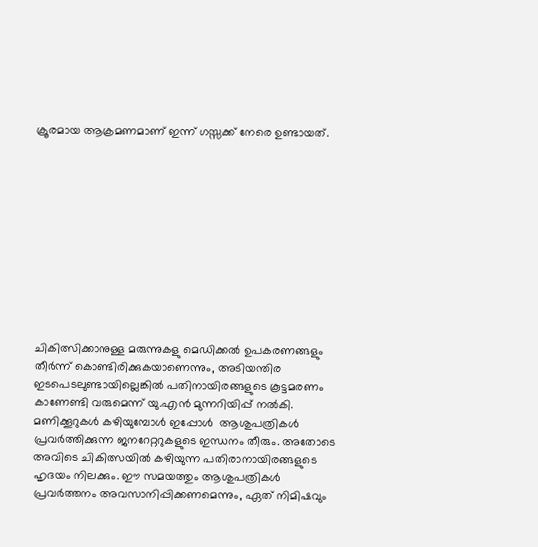ക്രൂരമായ ആക്രമണമാണ് ഇന്ന് ഗസ്സക്ക് നേരെ ഉണ്ടായത്.











ചികിത്സിക്കാനുള്ള മരുന്നുകളു മെഡിക്കൽ ഉപകരണങ്ങളും തീർന്ന് കൊണ്ടിരിക്കുകയാണെന്നും, അടിയന്തിര ഇടപെടലുണ്ടായില്ലെങ്കിൽ പതിനായിരങ്ങളുടെ കൂട്ടമരണം കാണേണ്ടി വരുമെന്ന് യു.എൻ മുന്നറിയിപ്പ് നൽകി. മണിക്കൂറുകൾ കഴിയുമ്പോൾ ഇപ്പോൾ  ആശുപത്രികൾ പ്രവർത്തിക്കുന്ന ജനറേറ്ററുകളുടെ ഇന്ധനം തീരും. അതോടെ അവിടെ ചികിത്സയിൽ കഴിയുന്ന പതിരാനായിരങ്ങളുടെ ഹൃദയം നിലക്കും. ഈ സമയത്തും ആശുപത്രികൾ പ്രവർത്തനം അവസാനിപ്പിക്കണമെന്നും, ഏത് നിമിഷവും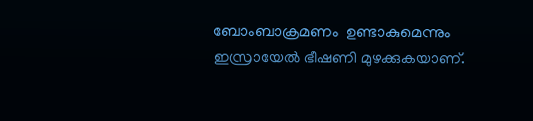ബോംബാക്രമണം  ഉണ്ടാകുമെന്നും ഇസ്രായേൽ ഭീഷണി മുഴക്കുകയാണ്.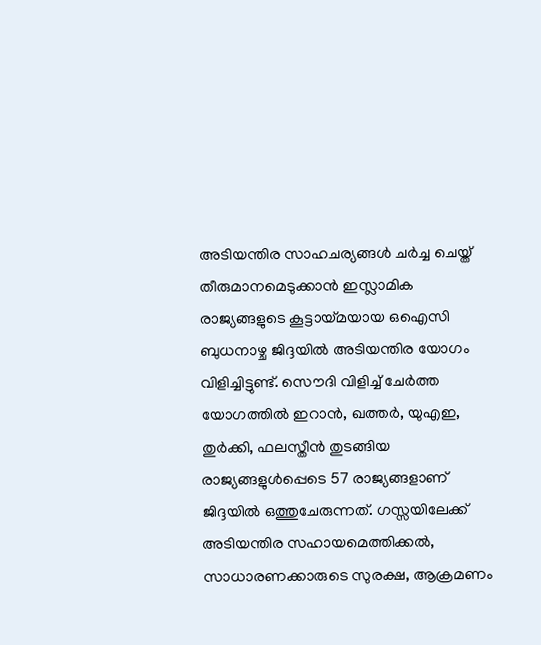അടിയന്തിര സാഹചര്യങ്ങൾ ചർച്ച ചെയ്ത് തീരുമാനമെടുക്കാൻ ഇസ്ലാമിക രാജ്യങ്ങളുടെ കൂട്ടായ്മയായ ഒഐസി ബുധനാഴ്ച ജിദ്ദയിൽ അടിയന്തിര യോഗം വിളിച്ചിട്ടുണ്ട്. സൌദി വിളിച്ച് ചേർത്ത യോഗത്തിൽ ഇറാൻ, ഖത്തർ, യുഎഇ, തുർക്കി, ഫലസ്തീൻ തുടങ്ങിയ രാജ്യങ്ങളുൾപ്പെടെ 57 രാജ്യങ്ങളാണ് ജിദ്ദയിൽ ഒത്തുചേരുന്നത്. ഗസ്സയിലേക്ക് അടിയന്തിര സഹായമെത്തിക്കൽ, സാധാരണക്കാരുടെ സുരക്ഷ, ആക്രമണം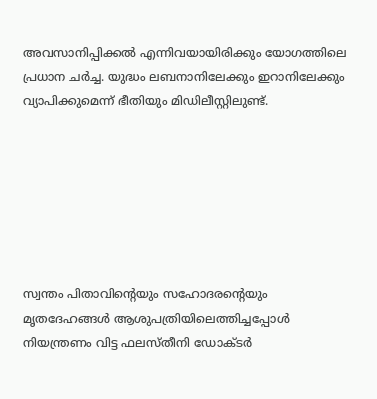അവസാനിപ്പിക്കൽ എന്നിവയായിരിക്കും യോഗത്തിലെ പ്രധാന ചർച്ച. യുദ്ധം ലബനാനിലേക്കും ഇറാനിലേക്കും വ്യാപിക്കുമെന്ന് ഭീതിയും മിഡിലീസ്റ്റിലുണ്ട്.







സ്വന്തം പിതാവിൻ്റെയും സഹോദരൻ്റെയും മൃതദേഹങ്ങൾ ആശുപത്രിയിലെത്തിച്ചപ്പോൾ നിയന്ത്രണം വിട്ട ഫലസ്തീനി ഡോക്ടർ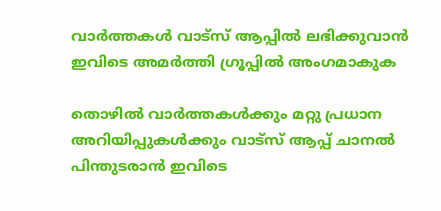വാർത്തകൾ വാട്സ് ആപ്പിൽ ലഭിക്കുവാൻ ഇവിടെ അമർത്തി ഗ്രൂപ്പിൽ അംഗമാകുക

തൊഴിൽ വാർത്തകൾക്കും മറ്റു പ്രധാന അറിയിപ്പുകൾക്കും വാട്സ് ആപ്പ് ചാനൽ പിന്തുടരാൻ ഇവിടെ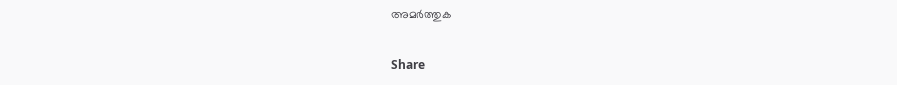അമർത്തുക

Share